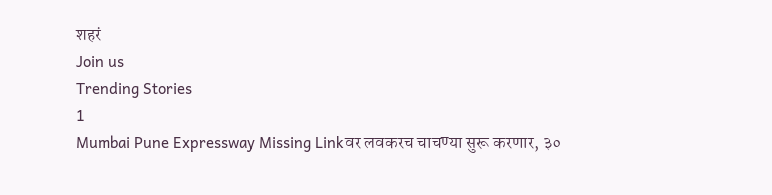शहरं
Join us
Trending Stories
1
Mumbai Pune Expressway Missing Linkवर लवकरच चाचण्या सुरू करणार, ३०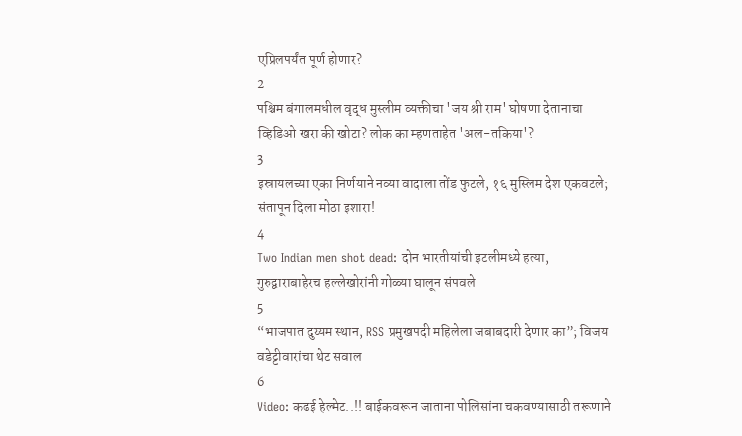एप्रिलपर्यंत पूर्ण होणार?
2
पश्चिम बंगालमधील वृद्ध मुस्लीम व्यक्तीचा 'जय श्री राम' घोषणा देतानाचा व्हिडिओ खरा की खोटा? लोक का म्हणताहेत 'अल-तकिया'?
3
इस्रायलच्या एका निर्णयाने नव्या वादाला तोंड फुटले, १६ मुस्लिम देश एकवटले; संतापून दिला मोठा इशारा!
4
Two Indian men shot dead: दोन भारतीयांची इटलीमध्ये हत्या, गुरुद्वाराबाहेरच हल्लेखोरांनी गोळ्या घालून संपवले
5
“भाजपात दुय्यम स्थान, RSS प्रमुखपदी महिलेला जबाबदारी देणार का”; विजय वडेट्टीवारांचा थेट सवाल
6
Video: कढई हेल्मेट..!! बाईकवरून जाताना पोलिसांना चकवण्यासाठी तरूणाने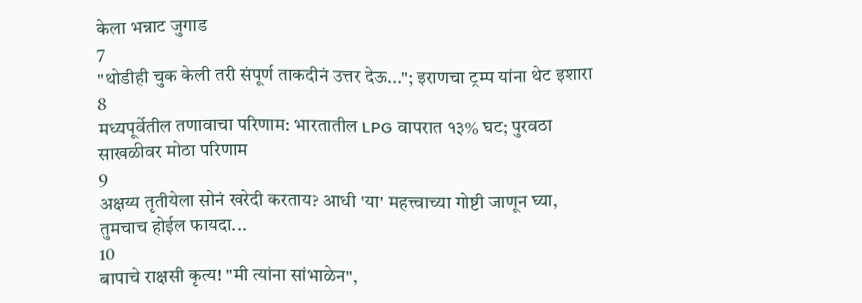केला भन्नाट जुगाड
7
"थोडीही चुक केली तरी संपूर्ण ताकदीनं उत्तर देऊ..."; इराणचा ट्रम्प यांना थेट इशारा
8
मध्यपूर्वेतील तणावाचा परिणाम: भारतातील LPG वापरात १३% घट; पुरवठा साखळीवर मोठा परिणाम
9
अक्षय्य तृतीयेला सोनं खरेदी करताय? आधी 'या' महत्त्वाच्या गोष्टी जाणून घ्या, तुमचाच होईल फायदा...
10
बापाचे राक्षसी कृत्य! "मी त्यांना सांभाळेन",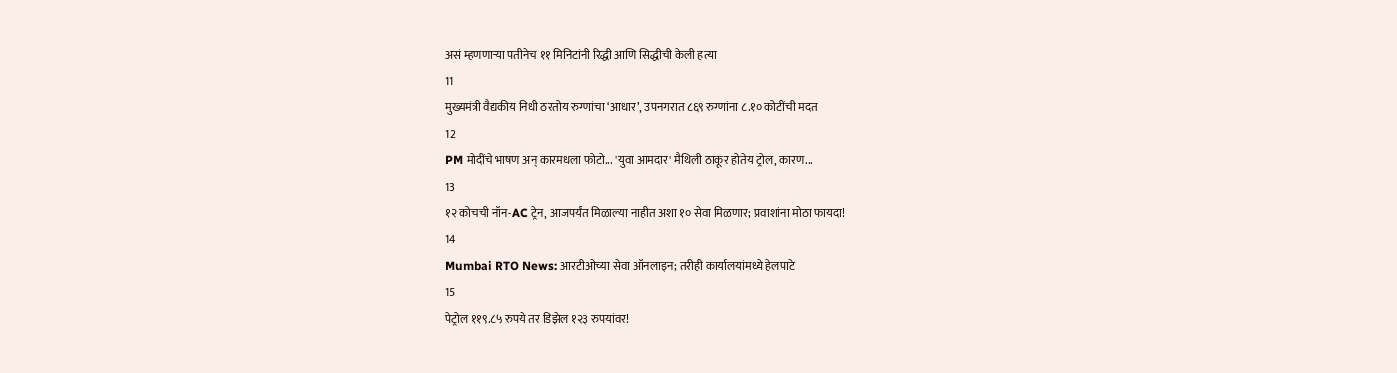असं म्हणणाऱ्या पतीनेच ११ मिनिटांनी रिद्धी आणि सिद्धीची केली हत्या
11
मुख्यमंत्री वैद्यकीय निधी ठरतोय रुग्णांचा ‘आधार’, उपनगरात ८६९ रुग्णांना ८.१० कोटींची मदत
12
PM मोदींचे भाषण अन् कारमधला फोटो... 'युवा आमदार' मैथिली ठाकूर होतेय ट्रोल, कारण...
13
१२ कोचची नॉन-AC ट्रेन, आजपर्यंत मिळाल्या नाहीत अशा १० सेवा मिळणार; प्रवाशांना मोठा फायदा!
14
Mumbai RTO News: आरटीओच्या सेवा ऑनलाइन; तरीही कार्यालयांमध्ये हेलपाटे
15
पेट्रोल ११९.८५ रुपये तर डिझेल १२३ रुपयांवर!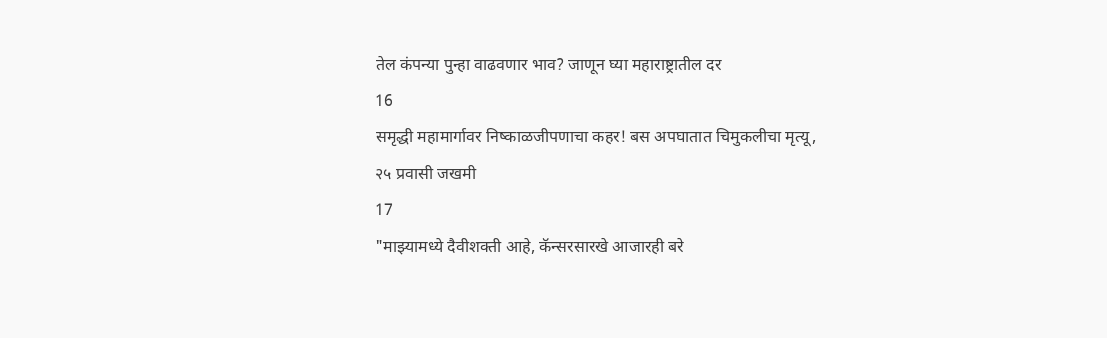तेल कंपन्या पुन्हा वाढवणार भाव? जाणून घ्या महाराष्ट्रातील दर
16
समृद्धी महामार्गावर निष्काळजीपणाचा कहर! बस अपघातात चिमुकलीचा मृत्यू, २५ प्रवासी जखमी
17
"माझ्यामध्ये दैवीशक्ती आहे, कॅन्सरसारखे आजारही बरे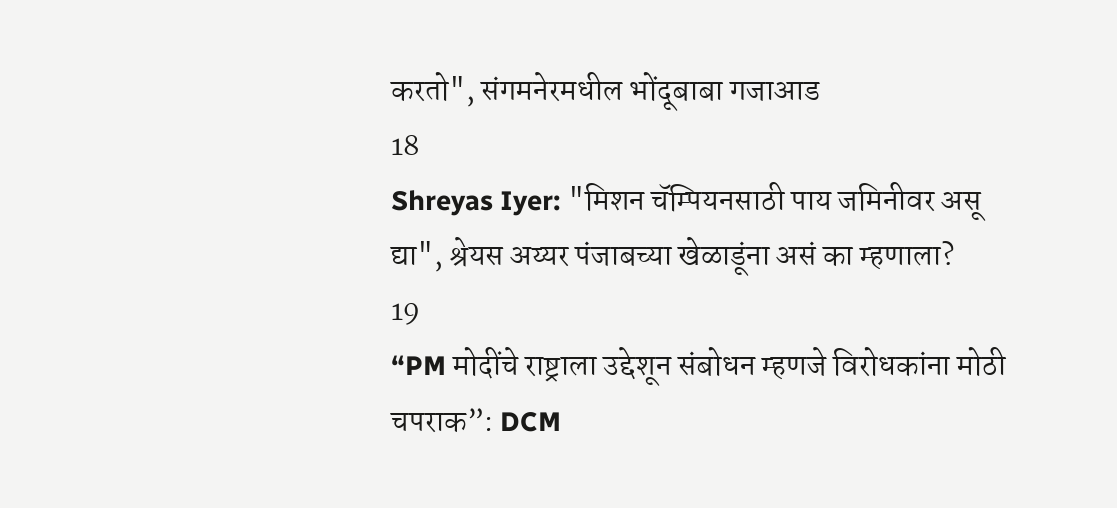करतो", संगमनेरमधील भोंदूबाबा गजाआड
18
Shreyas Iyer: "मिशन चॅम्पियनसाठी पाय जमिनीवर असू द्या", श्रेयस अय्यर पंजाबच्या खेळाडूंना असं का म्हणाला?
19
“PM मोदींचे राष्ट्राला उद्देशून संबोधन म्हणजे विरोधकांना मोठी चपराक”: DCM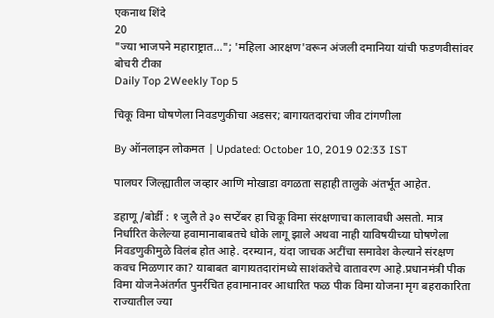एकनाथ शिंदे
20
"ज्या भाजपने महाराष्ट्रात..."; 'महिला आरक्षण'वरून अंजली दमानिया यांची फडणवीसांवर बोचरी टीका
Daily Top 2Weekly Top 5

चिकू विमा घोषणेला निवडणुकीचा अडसर; बागायतदारांचा जीव टांगणीला

By ऑनलाइन लोकमत | Updated: October 10, 2019 02:33 IST

पालघर जिल्ह्यातील जव्हार आणि मोखाडा वगळता सहाही तालुके अंतर्भूत आहेत.

डहाणू/बोर्डी : १ जुलै ते ३० सप्टेंबर हा चिकू विमा संरक्षणाचा कालावधी असतो. मात्र निर्धारित केलेल्या हवामानाबाबतचे धोके लागू झाले अथवा नाही याविषयीच्या घोषणेला निवडणुकीमुळे विलंब होत आहे. दरम्यान, यंदा जाचक अटींचा समावेश केल्याने संरक्षण कवच मिळणार का? याबाबत बागायतदारांमध्ये साशंकतेचे वातावरण आहे.प्रधानमंत्री पीक विमा योजनेअंतर्गत पुनर्रचित हवामानावर आधारित फळ पीक विमा योजना मृग बहराकारिता राज्यातील ज्या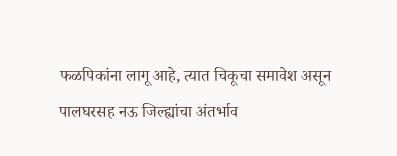फळपिकांना लागू आहे, त्यात चिकूचा समावेश असून पालघरसह नऊ जिल्ह्यांचा अंतर्भाव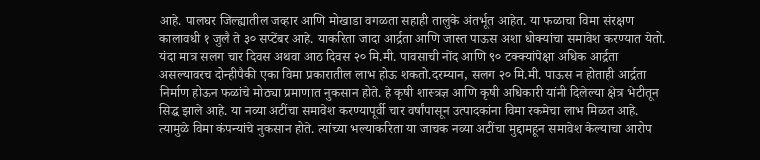आहे. पालघर जिल्ह्यातील जव्हार आणि मोखाडा वगळता सहाही तालुके अंतर्भूत आहेत. या फळाचा विमा संरक्षण कालावधी १ जुलै ते ३० सप्टेंबर आहे. याकरिता जादा आर्द्रता आणि जास्त पाऊस अशा धोक्यांचा समावेश करण्यात येतो. यंदा मात्र सलग चार दिवस अथवा आठ दिवस २० मि.मी. पावसाची नोंद आणि ९० टक्क्यांपेक्षा अधिक आर्द्रता असल्यावरच दोन्हीपैकी एका विमा प्रकारातील लाभ होऊ शकतो.दरम्यान, सलग २० मि.मी. पाऊस न होताही आर्द्रता निर्माण होऊन फळांचे मोठ्या प्रमाणात नुकसान होते. हे कृषी शास्त्रज्ञ आणि कृषी अधिकारी यांनी दिलेल्या क्षेत्र भेटीतून सिद्ध झाले आहे. या नव्या अटींचा समावेश करण्यापूर्वी चार वर्षांपासून उत्पादकांना विमा रकमेचा लाभ मिळत आहे. त्यामुळे विमा कंपन्यांचे नुकसान होते. त्यांच्या भल्याकरिता या जाचक नव्या अटींचा मुद्दामहून समावेश केल्याचा आरोप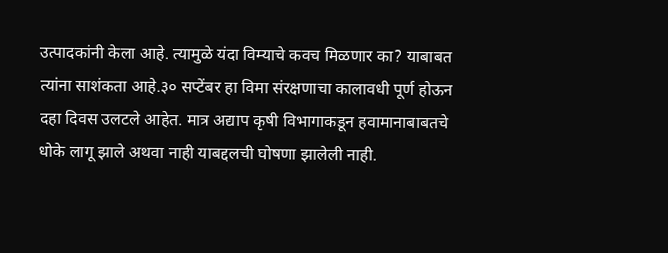उत्पादकांनी केला आहे. त्यामुळे यंदा विम्याचे कवच मिळणार का? याबाबत त्यांना साशंकता आहे.३० सप्टेंबर हा विमा संरक्षणाचा कालावधी पूर्ण होऊन दहा दिवस उलटले आहेत. मात्र अद्याप कृषी विभागाकडून हवामानाबाबतचे धोके लागू झाले अथवा नाही याबद्दलची घोषणा झालेली नाही.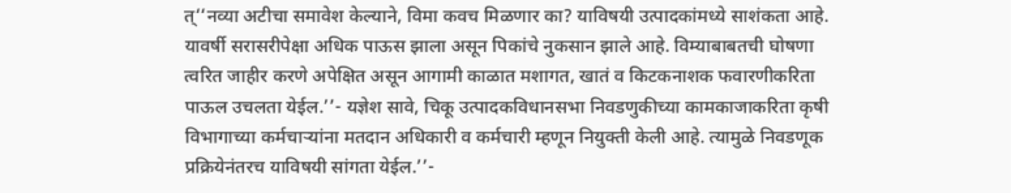त्‘‘नव्या अटीचा समावेश केल्याने, विमा कवच मिळणार का? याविषयी उत्पादकांमध्ये साशंकता आहे. यावर्षी सरासरीपेक्षा अधिक पाऊस झाला असून पिकांचे नुकसान झाले आहे. विम्याबाबतची घोषणा त्वरित जाहीर करणे अपेक्षित असून आगामी काळात मशागत, खातं व किटकनाशक फवारणीकरिता पाऊल उचलता येईल.’’- यज्ञेश सावे, चिकू उत्पादकविधानसभा निवडणुकीच्या कामकाजाकरिता कृषी विभागाच्या कर्मचाऱ्यांना मतदान अधिकारी व कर्मचारी म्हणून नियुक्ती केली आहे. त्यामुळे निवडणूक प्रक्रियेनंतरच याविषयी सांगता येईल.’’-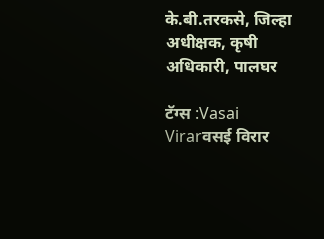के.बी.तरकसे, जिल्हा अधीक्षक, कृषी अधिकारी, पालघर

टॅग्स :Vasai Virarवसई विरार